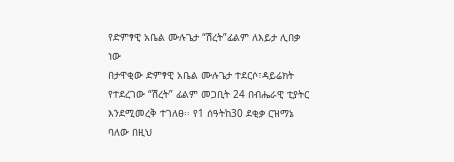የድምፃዊ አቤል ሙሉጌታ “ሽረት”ፊልም ለእይታ ሊበቃ ነው
በታዋቂው ድምፃዊ አቤል ሙሉጌታ ተደርሶ፣ዳይሬክት የተደረገው “ሽረት” ፊልም መጋቢት 24 በብሔራዊ ቲያትር እንደሚመረቅ ተገለፀ፡፡ የ1 ሰዓትከ30 ደቂቃ ርዝማኔ ባለው በዚህ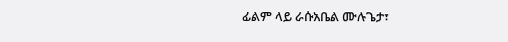ፊልም ላይ ራሱአቤል ሙሉጌታ፣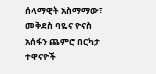ሰላማዊት አስማማው፣ መቅደስ ባዬና ዮናስ አሰፋን ጨምሮ በርካታ ተዋናዮች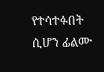የተሳተፉበት ሲሆን ፊልሙ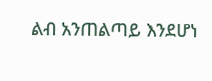ልብ አንጠልጣይ እንደሆነ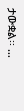ታውቋል፡፡ …